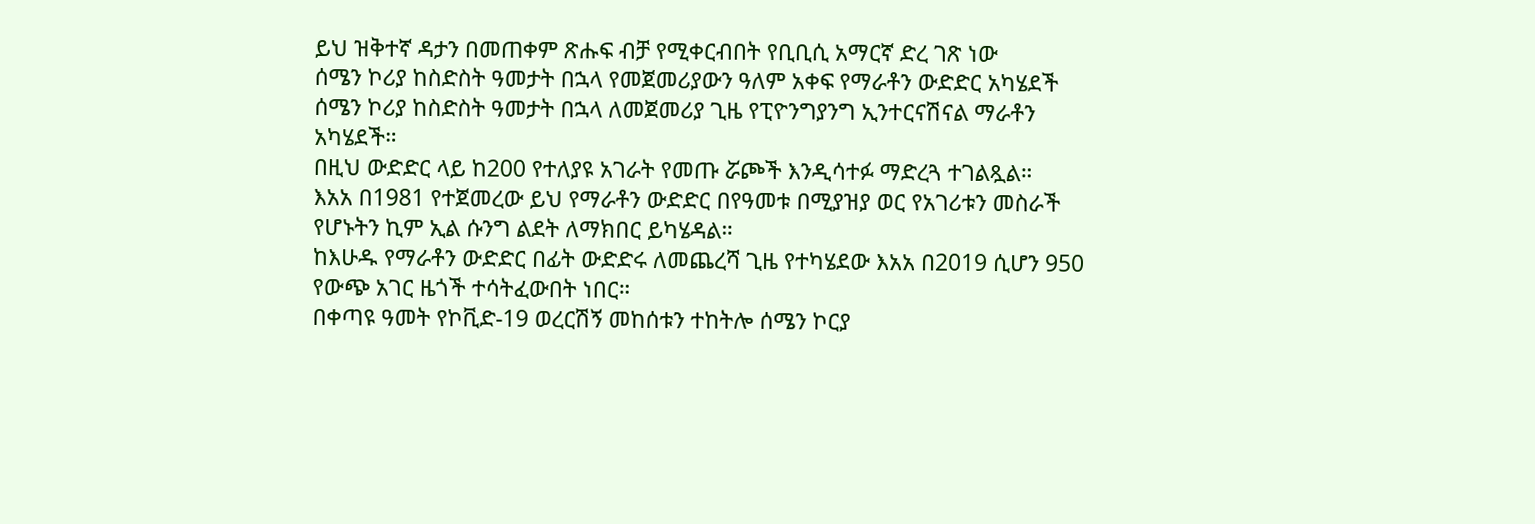ይህ ዝቅተኛ ዳታን በመጠቀም ጽሑፍ ብቻ የሚቀርብበት የቢቢሲ አማርኛ ድረ ገጽ ነው
ሰሜን ኮሪያ ከስድስት ዓመታት በኋላ የመጀመሪያውን ዓለም አቀፍ የማራቶን ውድድር አካሄደች
ሰሜን ኮሪያ ከስድስት ዓመታት በኋላ ለመጀመሪያ ጊዜ የፒዮንግያንግ ኢንተርናሽናል ማራቶን አካሄደች።
በዚህ ውድድር ላይ ከ200 የተለያዩ አገራት የመጡ ሯጮች እንዲሳተፉ ማድረጓ ተገልጿል።
እአአ በ1981 የተጀመረው ይህ የማራቶን ውድድር በየዓመቱ በሚያዝያ ወር የአገሪቱን መስራች የሆኑትን ኪም ኢል ሱንግ ልደት ለማክበር ይካሄዳል።
ከእሁዱ የማራቶን ውድድር በፊት ውድድሩ ለመጨረሻ ጊዜ የተካሄደው እአአ በ2019 ሲሆን 950 የውጭ አገር ዜጎች ተሳትፈውበት ነበር።
በቀጣዩ ዓመት የኮቪድ-19 ወረርሽኝ መከሰቱን ተከትሎ ሰሜን ኮርያ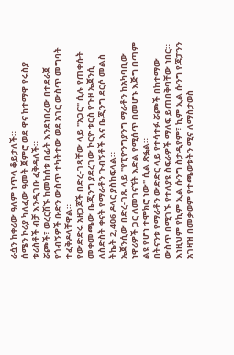ራሷን ከቀሪው ዓለም ነጥላ ቆይታለች።
ሰሜን ኮሪያ ካለፈው ዓመት ጀምሮ ወደ ዋና ከተማዋ የሩስያ ቱሪስቶች ብቻ እንዲገቡ ፈቅዳለች።
ሯጮች፣ ወረርሽኙ ከመከሰቱ በፊት እንደነበረው በተደራጀ የጎብኝዎች ቡድን ውስጥ ተካትተው ወደ አገር ውስጥ መግባት ተፈቅዶላቸዋል።
የውድድሩ አዘጋጆች በድረ-ገጻቸው ላይ "አጋር" ሲሉ የጠቀሱት መቀመጫው ቤጂንግ ያደረገው ኮርዮ ቱርስ የጉዞ ኤጀንሲ ለስድስት ቀናት የማራቶን ጉብኝቶች እና ቤጂንግ ደርሶ መልስ ትኬት 2,406 ዶላር ያስከፍላል።
ኤጀንሲው በድረ-ገጹ ላይ "የፒዮንግያንግ ማራቶን ከአካባቢው ነዋሪዎች ጋር ለመገናኘት እድል የሚሰጥ በመሆኑ እጅግ በጣም ልዩ የሆነ ተሞክሮ ነው" ሲል ጽፏል።
በትናንቱ የማራቶን ውድድር ላይ የተሳተፉ ሯጮች በከተማው ውስጥ በሚገኙ የተለያዩ ስፍራዎች ማለፍ ይጠበቅባቸው ነበር።
እነዚህም የኪም ኢል ሱንግ ስታዲየም፣ ኪም ኢል ሱንግ የጃፓንን አገዛዝ በመቃወም የተጫወቱትን ሚና ለማስታወስ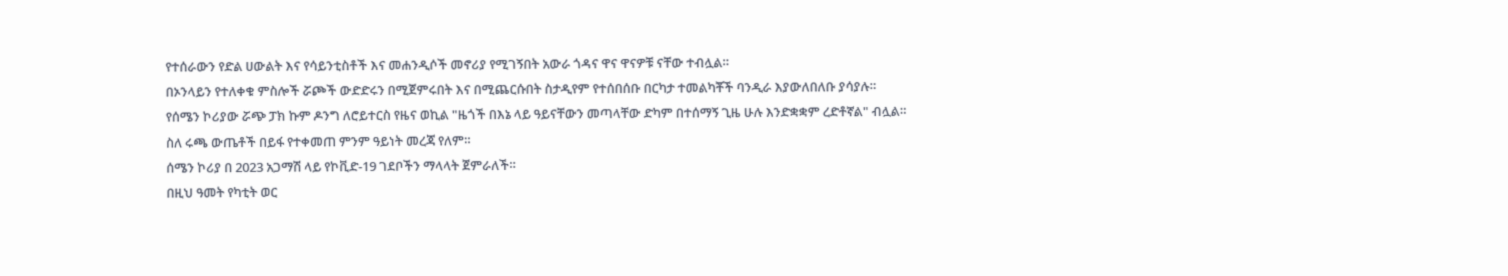የተሰራውን የድል ሀውልት እና የሳይንቲስቶች እና መሐንዲሶች መኖሪያ የሚገኝበት አውራ ጎዳና ዋና ዋናዎቹ ናቸው ተብሏል።
በኦንላይን የተለቀቁ ምስሎች ሯጮች ውድድሩን በሚጀምሩበት እና በሚጨርሱበት ስታዲየም የተሰበሰቡ በርካታ ተመልካቾች ባንዲራ እያውለበለቡ ያሳያሉ።
የሰሜን ኮሪያው ሯጭ ፓክ ኩም ዶንግ ለሮይተርስ የዜና ወኪል "ዜጎች በእኔ ላይ ዓይናቸውን መጣላቸው ድካም በተሰማኝ ጊዜ ሁሉ እንድቋቋም ረድቶኛል" ብሏል።
ስለ ሩጫ ውጤቶች በይፋ የተቀመጠ ምንም ዓይነት መረጃ የለም።
ሰሜን ኮሪያ በ 2023 አጋማሽ ላይ የኮቪድ-19 ገደቦችን ማላላት ጀምራለች።
በዚህ ዓመት የካቲት ወር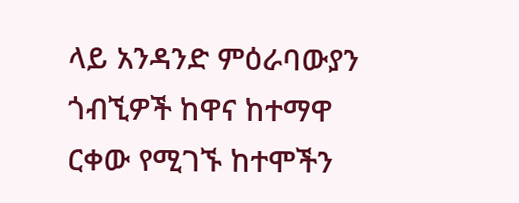ላይ አንዳንድ ምዕራባውያን ጎብኚዎች ከዋና ከተማዋ ርቀው የሚገኙ ከተሞችን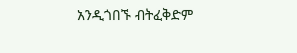አንዲጎበኙ ብትፈቅድም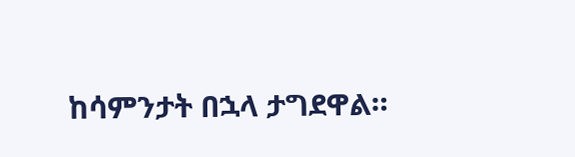ከሳምንታት በኋላ ታግደዋል።